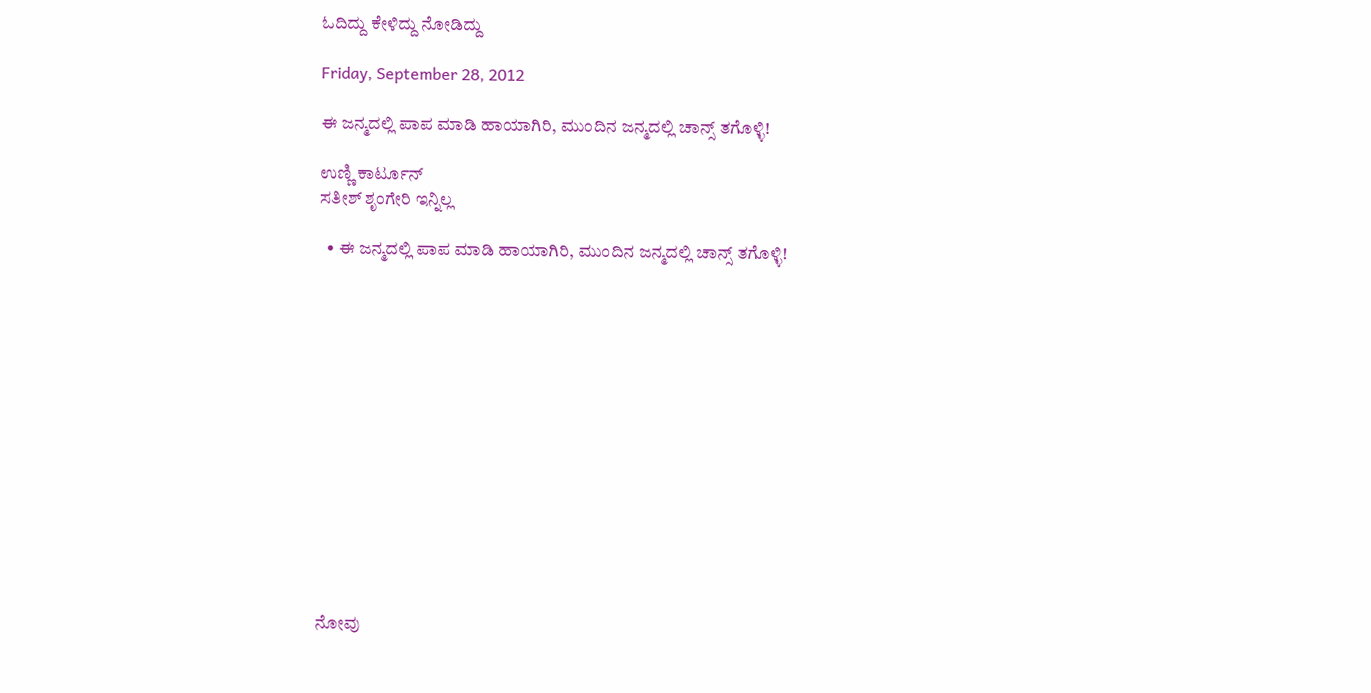ಓದಿದ್ದು ಕೇಳಿದ್ದು ನೋಡಿದ್ದು

Friday, September 28, 2012

ಈ ಜನ್ಮದಲ್ಲಿ ಪಾಪ ಮಾಡಿ ಹಾಯಾಗಿರಿ, ಮುಂದಿನ ಜನ್ಮದಲ್ಲಿ ಚಾನ್ಸ್‌ ತಗೊಳ್ಳಿ!

ಉಣ್ಣಿ ಕಾರ್ಟೂನ್
ಸತೀಶ್ ಶೃಂಗೇರಿ ಇನ್ನಿಲ್ಲ

  • ಈ ಜನ್ಮದಲ್ಲಿ ಪಾಪ ಮಾಡಿ ಹಾಯಾಗಿರಿ, ಮುಂದಿನ ಜನ್ಮದಲ್ಲಿ ಚಾನ್ಸ್‌ ತಗೊಳ್ಳಿ!














ನೋವು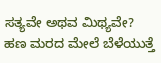ಸತ್ಯವೇ ಅಥವ ಮಿಥ್ಯವೇ?
ಹಣ ಮರದ ಮೇಲೆ ಬೆಳೆಯುತ್ತೆ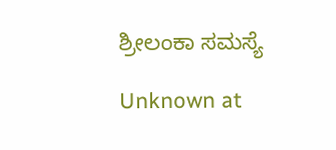ಶ್ರೀಲಂಕಾ ಸಮಸ್ಯೆ

Unknown at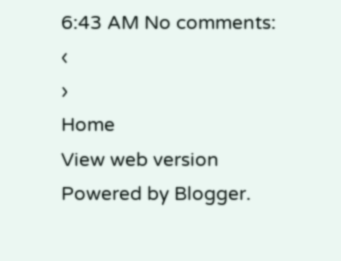6:43 AM No comments:
‹
›
Home
View web version
Powered by Blogger.